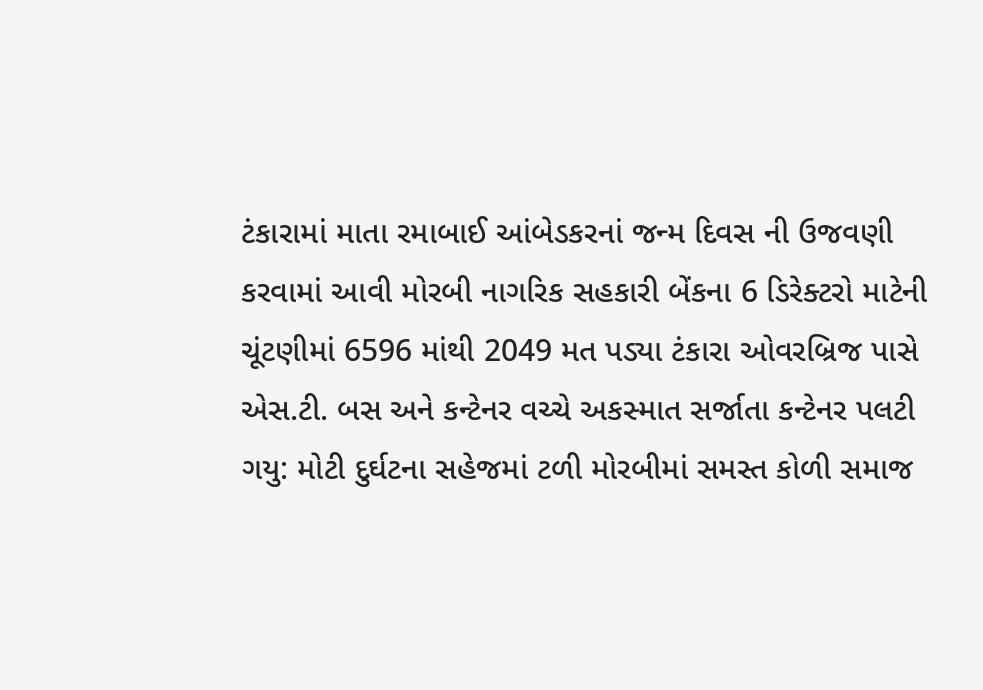ટંકારામાં માતા રમાબાઈ આંબેડકરનાં જન્મ દિવસ ની ઉજવણી કરવામાં આવી મોરબી નાગરિક સહકારી બેંકના 6 ડિરેક્ટરો માટેની ચૂંટણીમાં 6596 માંથી 2049 મત પડ્યા ટંકારા ઓવરબ્રિજ પાસે એસ.ટી. બસ અને કન્ટેનર વચ્ચે અકસ્માત સર્જાતા કન્ટેનર પલટી ગયુ: મોટી દુર્ઘટના સહેજમાં ટળી મોરબીમાં સમસ્ત કોળી સમાજ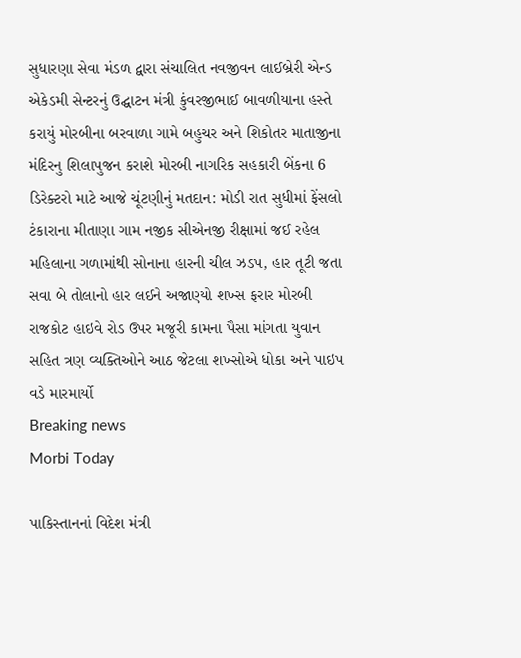સુધારણા સેવા મંડળ દ્વારા સંચાલિત નવજીવન લાઈબ્રેરી એન્ડ એકેડમી સેન્ટરનું ઉદ્ઘાટન મંત્રી કુંવરજીભાઈ બાવળીયાના હસ્તે કરાયું મોરબીના બરવાળા ગામે બહુચર અને શિકોતર માતાજીના મંદિરનુ શિલાપુજન કરાશે મોરબી નાગરિક સહકારી બેંકના 6 ડિરેક્ટરો માટે આજે ચૂંટણીનું મતદાન: મોડી રાત સુધીમાં ફેંસલો ટંકારાના મીતાણા ગામ નજીક સીએનજી રીક્ષામાં જઈ રહેલ મહિલાના ગળામાંથી સોનાના હારની ચીલ ઝડપ, હાર તૂટી જતા સવા બે તોલાનો હાર લઈને અજાણ્યો શખ્સ ફરાર મોરબી રાજકોટ હાઇવે રોડ ઉપર મજૂરી કામના પૈસા માંગતા યુવાન સહિત ત્રણ વ્યક્તિઓને આઠ જેટલા શખ્સોએ ધોકા અને પાઇપ વડે મારમાર્યો
Breaking news
Morbi Today

પાકિસ્તાનનાં વિદેશ મંત્રી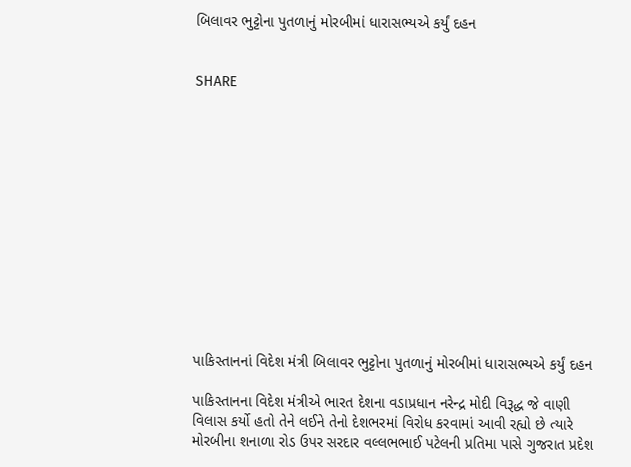બિલાવર ભુટ્ટોના પુતળાનું મોરબીમાં ધારાસભ્યએ કર્યું દહન


SHARE













પાકિસ્તાનનાં વિદેશ મંત્રી બિલાવર ભુટ્ટોના પુતળાનું મોરબીમાં ધારાસભ્યએ કર્યું દહન

પાકિસ્તાનના વિદેશ મંત્રીએ ભારત દેશના વડાપ્રધાન નરેન્દ્ર મોદી વિરૂદ્ધ જે વાણી વિલાસ કર્યો હતો તેને લઈને તેનો દેશભરમાં વિરોધ કરવામાં આવી રહ્યો છે ત્યારે મોરબીના શનાળા રોડ ઉપર સરદાર વલ્લભભાઈ પટેલની પ્રતિમા પાસે ગુજરાત પ્રદેશ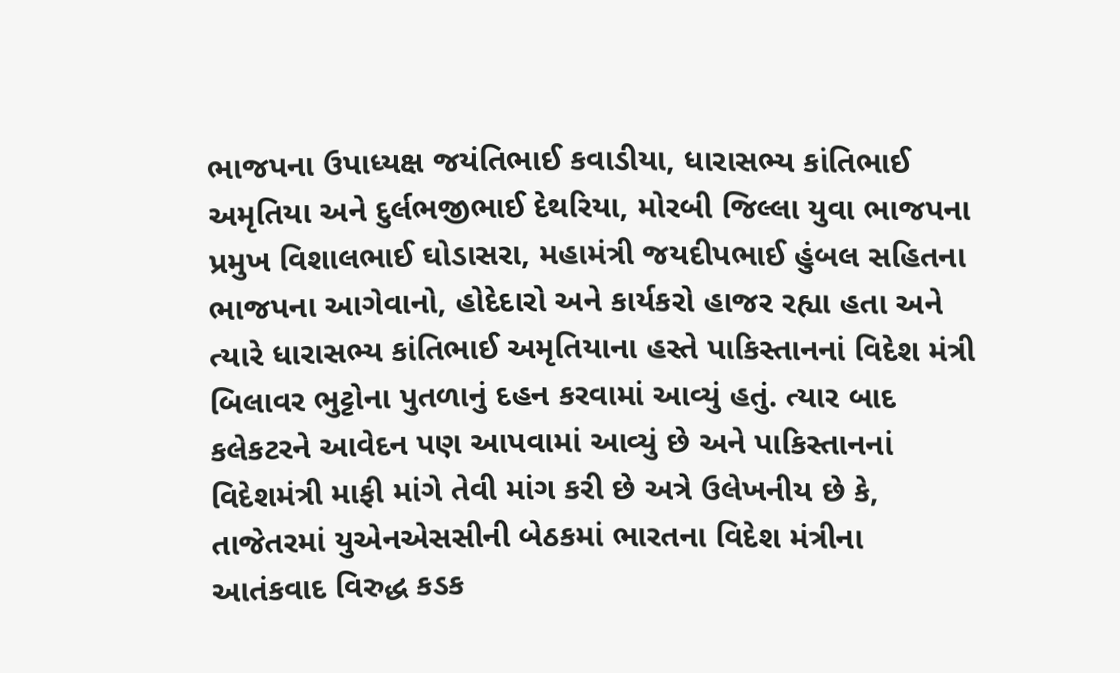ભાજપના ઉપાધ્યક્ષ જયંતિભાઈ કવાડીયા, ધારાસભ્ય કાંતિભાઈ અમૃતિયા અને દુર્લભજીભાઈ દેથરિયા, મોરબી જિલ્લા યુવા ભાજપના પ્રમુખ વિશાલભાઈ ઘોડાસરા, મહામંત્રી જયદીપભાઈ હુંબલ સહિતના ભાજપના આગેવાનો, હોદેદારો અને કાર્યકરો હાજર રહ્યા હતા અને ત્યારે ધારાસભ્ય કાંતિભાઈ અમૃતિયાના હસ્તે પાકિસ્તાનનાં વિદેશ મંત્રી બિલાવર ભુટ્ટોના પુતળાનું દહન કરવામાં આવ્યું હતું. ત્યાર બાદ કલેકટરને આવેદન પણ આપવામાં આવ્યું છે અને પાકિસ્તાનનાં વિદેશમંત્રી માફી માંગે તેવી માંગ કરી છે અત્રે ઉલેખનીય છે કે, તાજેતરમાં યુએનએસસીની બેઠકમાં ભારતના વિદેશ મંત્રીના આતંકવાદ વિરુદ્ધ કડક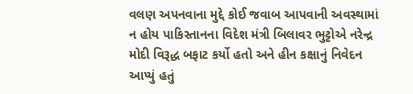વલણ અપનવાના મુદ્દે કોઈ જવાબ આપવાની અવસ્થામાં ન હોય પાકિસ્તાનના વિદેશ મંત્રી બિલાવર ભુટ્ટોએ નરેન્દ્ર મોદી વિરૂદ્ધ બફાટ કર્યો હતો અને હીન કક્ષાનું નિવેદન આપ્યું હતું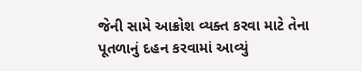જેની સામે આક્રોશ વ્યક્ત કરવા માટે તેના પૂતળાનું દહન કરવામાં આવ્યું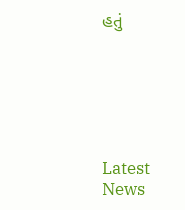હતું






Latest News